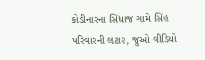કોડીનારના સિંધાજ ગામે સિંહ પરિવારની લટાર, જુઓ વીડિયો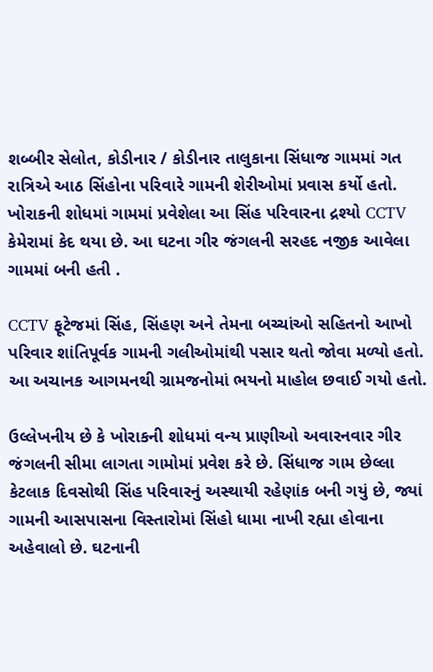શબ્બીર સેલોત, કોડીનાર / કોડીનાર તાલુકાના સિંધાજ ગામમાં ગત રાત્રિએ આઠ સિંહોના પરિવારે ગામની શેરીઓમાં પ્રવાસ કર્યો હતો. ખોરાકની શોધમાં ગામમાં પ્રવેશેલા આ સિંહ પરિવારના દ્રશ્યો CCTV કેમેરામાં કેદ થયા છે. આ ઘટના ગીર જંગલની સરહદ નજીક આવેલા ગામમાં બની હતી .

CCTV ફૂટેજમાં સિંહ, સિંહણ અને તેમના બચ્ચાંઓ સહિતનો આખો પરિવાર શાંતિપૂર્વક ગામની ગલીઓમાંથી પસાર થતો જોવા મળ્યો હતો. આ અચાનક આગમનથી ગ્રામજનોમાં ભયનો માહોલ છવાઈ ગયો હતો.

ઉલ્લેખનીય છે કે ખોરાકની શોધમાં વન્ય પ્રાણીઓ અવારનવાર ગીર જંગલની સીમા લાગતા ગામોમાં પ્રવેશ કરે છે. સિંધાજ ગામ છેલ્લા કેટલાક દિવસોથી સિંહ પરિવારનું અસ્થાયી રહેણાંક બની ગયું છે, જ્યાં ગામની આસપાસના વિસ્તારોમાં સિંહો ધામા નાખી રહ્યા હોવાના અહેવાલો છે. ઘટનાની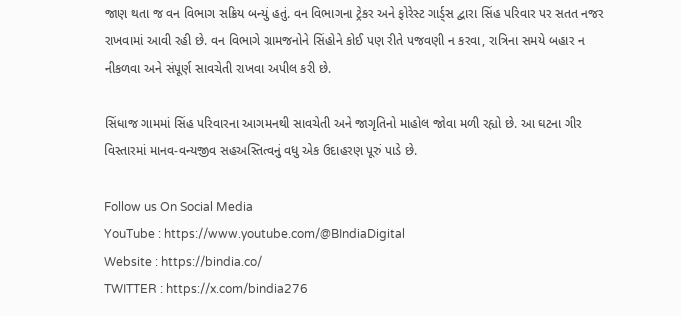જાણ થતા જ વન વિભાગ સક્રિય બન્યું હતું. વન વિભાગના ટ્રેકર અને ફોરેસ્ટ ગાર્ડ્સ દ્વારા સિંહ પરિવાર પર સતત નજર રાખવામાં આવી રહી છે. વન વિભાગે ગ્રામજનોને સિંહોને કોઈ પણ રીતે પજવણી ન કરવા, રાત્રિના સમયે બહાર ન નીકળવા અને સંપૂર્ણ સાવચેતી રાખવા અપીલ કરી છે.

સિંધાજ ગામમાં સિંહ પરિવારના આગમનથી સાવચેતી અને જાગૃતિનો માહોલ જોવા મળી રહ્યો છે. આ ઘટના ગીર વિસ્તારમાં માનવ-વન્યજીવ સહઅસ્તિત્વનું વધુ એક ઉદાહરણ પૂરું પાડે છે.

Follow us On Social Media
YouTube : https://www.youtube.com/@BIndiaDigital
Website : https://bindia.co/
TWITTER : https://x.com/bindia276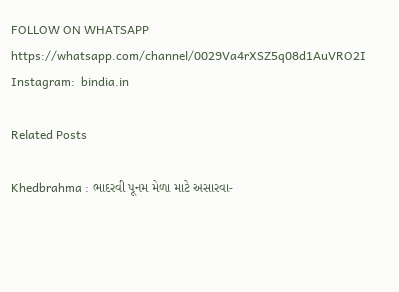FOLLOW ON WHATSAPP  https://whatsapp.com/channel/0029Va4rXSZ5q08d1AuVRO2I
Instagram:  bindia.in

Related Posts

Khedbrahma : ભાદરવી પૂનમ મેળા માટે અસારવા-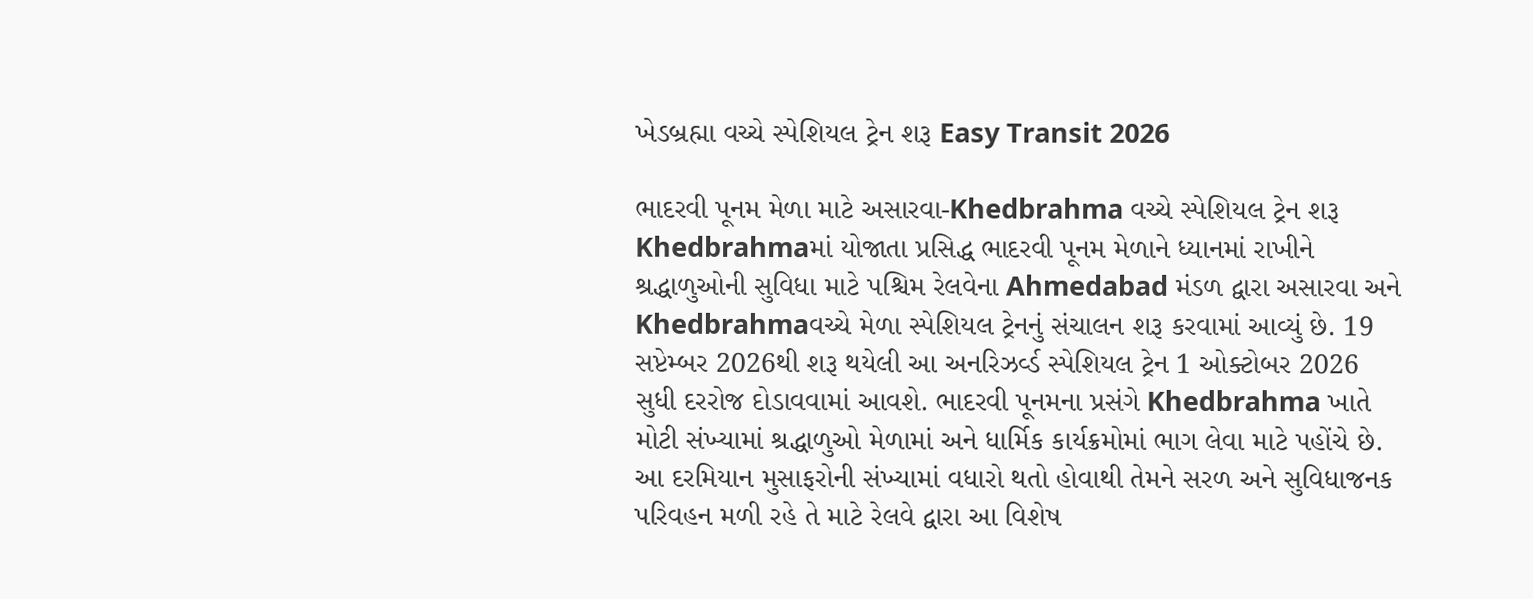ખેડબ્રહ્મા વચ્ચે સ્પેશિયલ ટ્રેન શરૂ Easy Transit 2026

ભાદરવી પૂનમ મેળા માટે અસારવા-Khedbrahma વચ્ચે સ્પેશિયલ ટ્રેન શરૂ Khedbrahmaમાં યોજાતા પ્રસિદ્ધ ભાદરવી પૂનમ મેળાને ધ્યાનમાં રાખીને શ્રદ્ધાળુઓની સુવિધા માટે પશ્ચિમ રેલવેના Ahmedabad મંડળ દ્વારા અસારવા અને Khedbrahmaવચ્ચે મેળા સ્પેશિયલ ટ્રેનનું સંચાલન શરૂ કરવામાં આવ્યું છે. 19 સપ્ટેમ્બર 2026થી શરૂ થયેલી આ અનરિઝર્વ્ડ સ્પેશિયલ ટ્રેન 1 ઓક્ટોબર 2026 સુધી દરરોજ દોડાવવામાં આવશે. ભાદરવી પૂનમના પ્રસંગે Khedbrahma ખાતે મોટી સંખ્યામાં શ્રદ્ધાળુઓ મેળામાં અને ધાર્મિક કાર્યક્રમોમાં ભાગ લેવા માટે પહોંચે છે. આ દરમિયાન મુસાફરોની સંખ્યામાં વધારો થતો હોવાથી તેમને સરળ અને સુવિધાજનક પરિવહન મળી રહે તે માટે રેલવે દ્વારા આ વિશેષ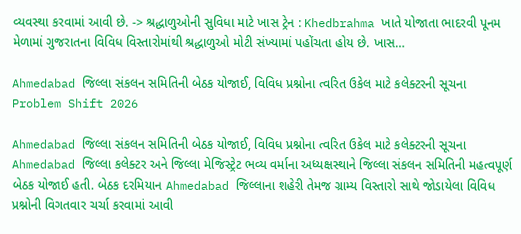વ્યવસ્થા કરવામાં આવી છે. -> શ્રદ્ધાળુઓની સુવિધા માટે ખાસ ટ્રેન : Khedbrahma ખાતે યોજાતા ભાદરવી પૂનમ મેળામાં ગુજરાતના વિવિધ વિસ્તારોમાંથી શ્રદ્ધાળુઓ મોટી સંખ્યામાં પહોંચતા હોય છે. ખાસ…

Ahmedabad જિલ્લા સંકલન સમિતિની બેઠક યોજાઈ, વિવિધ પ્રશ્નોના ત્વરિત ઉકેલ માટે કલેક્ટરની સૂચના Problem Shift 2026

Ahmedabad જિલ્લા સંકલન સમિતિની બેઠક યોજાઈ, વિવિધ પ્રશ્નોના ત્વરિત ઉકેલ માટે કલેક્ટરની સૂચના Ahmedabad જિલ્લા કલેક્ટર અને જિલ્લા મેજિસ્ટ્રેટ ભવ્ય વર્માના અધ્યક્ષસ્થાને જિલ્લા સંકલન સમિતિની મહત્વપૂર્ણ બેઠક યોજાઈ હતી. બેઠક દરમિયાન Ahmedabad જિલ્લાના શહેરી તેમજ ગ્રામ્ય વિસ્તારો સાથે જોડાયેલા વિવિધ પ્રશ્નોની વિગતવાર ચર્ચા કરવામાં આવી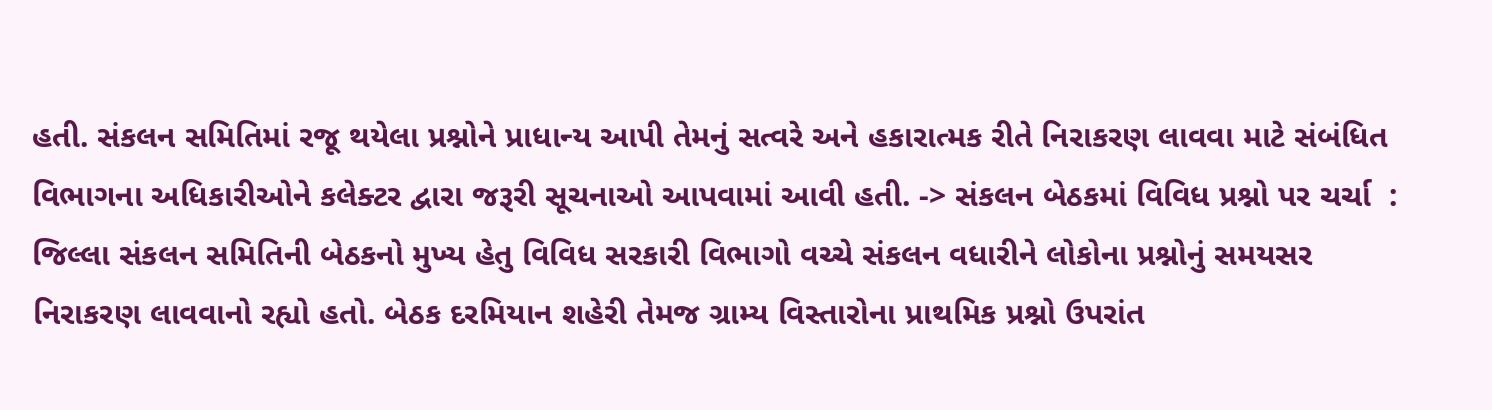હતી. સંકલન સમિતિમાં રજૂ થયેલા પ્રશ્નોને પ્રાધાન્ય આપી તેમનું સત્વરે અને હકારાત્મક રીતે નિરાકરણ લાવવા માટે સંબંધિત વિભાગના અધિકારીઓને કલેક્ટર દ્વારા જરૂરી સૂચનાઓ આપવામાં આવી હતી. -> સંકલન બેઠકમાં વિવિધ પ્રશ્નો પર ચર્ચા  : જિલ્લા સંકલન સમિતિની બેઠકનો મુખ્ય હેતુ વિવિધ સરકારી વિભાગો વચ્ચે સંકલન વધારીને લોકોના પ્રશ્નોનું સમયસર નિરાકરણ લાવવાનો રહ્યો હતો. બેઠક દરમિયાન શહેરી તેમજ ગ્રામ્ય વિસ્તારોના પ્રાથમિક પ્રશ્નો ઉપરાંત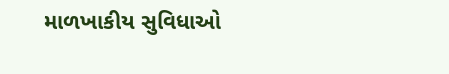માળખાકીય સુવિધાઓ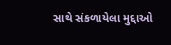સાથે સંકળાયેલા મુદ્દાઓ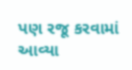પણ રજૂ કરવામાં આવ્યા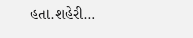હતા.શહેરી…